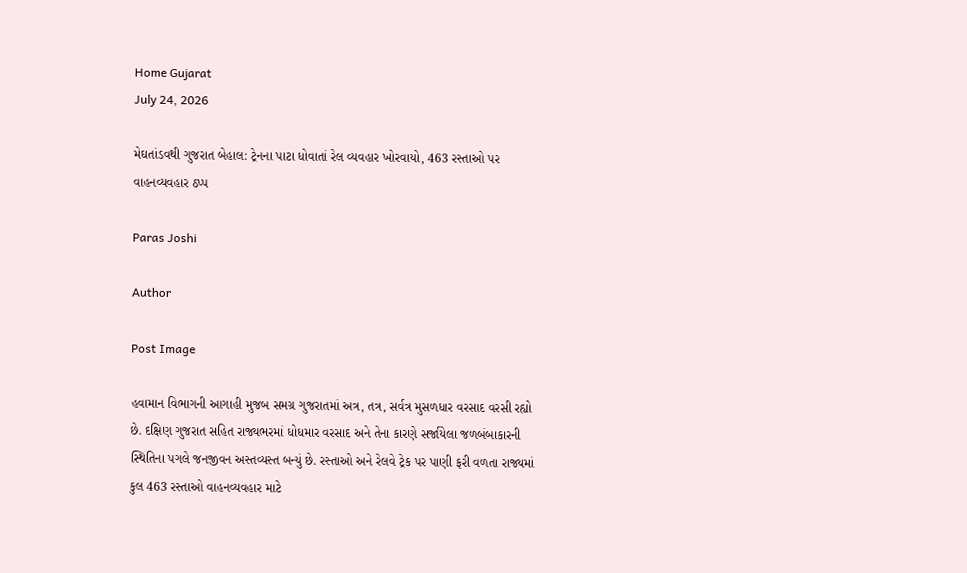Home Gujarat
July 24, 2026

મેઘતાંડવથી ગુજરાત બેહાલ: ટ્રેનના પાટા ધોવાતાં રેલ વ્યવહાર ખોરવાયો, 463 રસ્તાઓ પર વાહનવ્યવહાર ઠપ્પ

Paras Joshi

Author

Post Image

હવામાન વિભાગની આગાહી મુજબ સમગ્ર ગુજરાતમાં અત્ર, તત્ર, સર્વત્ર મુસળધાર વરસાદ વરસી રહ્યો છે. દક્ષિણ ગુજરાત સહિત રાજ્યભરમાં ધોધમાર વરસાદ અને તેના કારણે સર્જાયેલા જળબંબાકારની સ્થિતિના પગલે જનજીવન અસ્તવ્યસ્ત બન્યું છે. રસ્તાઓ અને રેલવે ટ્રેક પર પાણી ફરી વળતા રાજ્યમાં કુલ 463 રસ્તાઓ વાહનવ્યવહાર માટે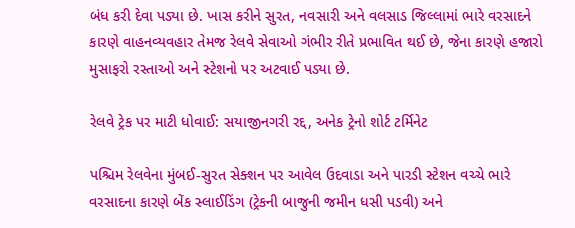બંધ કરી દેવા પડ્યા છે. ખાસ કરીને સુરત, નવસારી અને વલસાડ જિલ્લામાં ભારે વરસાદને કારણે વાહનવ્યવહાર તેમજ રેલવે સેવાઓ ગંભીર રીતે પ્રભાવિત થઈ છે, જેના કારણે હજારો મુસાફરો રસ્તાઓ અને સ્ટેશનો પર અટવાઈ પડ્યા છે.

રેલવે ટ્રેક પર માટી ધોવાઈ: સયાજીનગરી રદ્દ, અનેક ટ્રેનો શોર્ટ ટર્મિનેટ

પશ્ચિમ રેલવેના મુંબઈ-સુરત સેક્શન પર આવેલ ઉદવાડા અને પારડી સ્ટેશન વચ્ચે ભારે વરસાદના કારણે બેંક સ્લાઈડિંગ (ટ્રેકની બાજુની જમીન ધસી પડવી) અને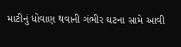માટીનું ધોવાણ થવાની ગંભીર ઘટના સામે આવી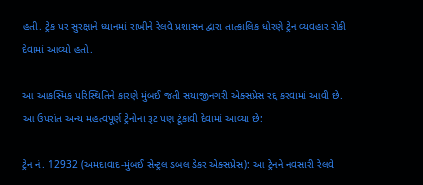હતી. ટ્રેક પર સુરક્ષાને ધ્યાનમાં રાખીને રેલવે પ્રશાસન દ્વારા તાત્કાલિક ધોરણે ટ્રેન વ્યવહાર રોકી દેવામાં આવ્યો હતો.

આ આકસ્મિક પરિસ્થિતિને કારણે મુંબઈ જતી સયાજીનગરી એક્સપ્રેસ રદ્દ કરવામાં આવી છે. આ ઉપરાંત અન્ય મહત્વપૂર્ણ ટ્રેનોના રૂટ પણ ટૂંકાવી દેવામાં આવ્યા છે:

ટ્રેન નં. 12932 (અમદાવાદ-મુંબઈ સેન્ટ્રલ ડબલ ડેકર એક્સપ્રેસ): આ ટ્રેનને નવસારી રેલવે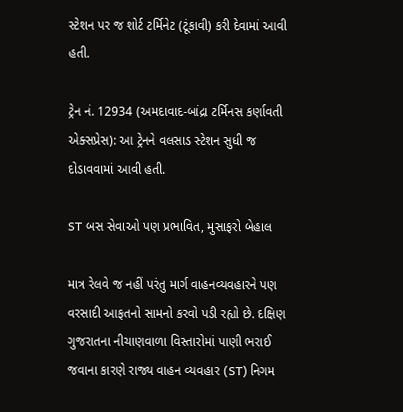સ્ટેશન પર જ શોર્ટ ટર્મિનેટ (ટૂંકાવી) કરી દેવામાં આવી હતી.

ટ્રેન નં. 12934 (અમદાવાદ-બાંદ્રા ટર્મિનસ કર્ણાવતી એક્સપ્રેસ): આ ટ્રેનને વલસાડ સ્ટેશન સુધી જ દોડાવવામાં આવી હતી.

ST બસ સેવાઓ પણ પ્રભાવિત, મુસાફરો બેહાલ

માત્ર રેલવે જ નહીં પરંતુ માર્ગ વાહનવ્યવહારને પણ વરસાદી આફતનો સામનો કરવો પડી રહ્યો છે. દક્ષિણ ગુજરાતના નીચાણવાળા વિસ્તારોમાં પાણી ભરાઈ જવાના કારણે રાજ્ય વાહન વ્યવહાર (ST) નિગમ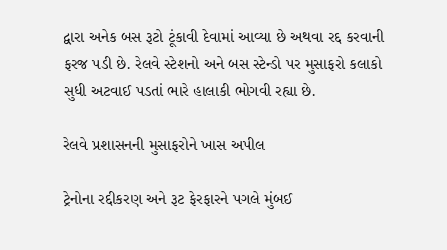દ્વારા અનેક બસ રૂટો ટૂંકાવી દેવામાં આવ્યા છે અથવા રદ્દ કરવાની ફરજ પડી છે. રેલવે સ્ટેશનો અને બસ સ્ટેન્ડો પર મુસાફરો કલાકો સુધી અટવાઈ પડતાં ભારે હાલાકી ભોગવી રહ્યા છે.

રેલવે પ્રશાસનની મુસાફરોને ખાસ અપીલ

ટ્રેનોના રદ્દીકરણ અને રૂટ ફેરફારને પગલે મુંબઈ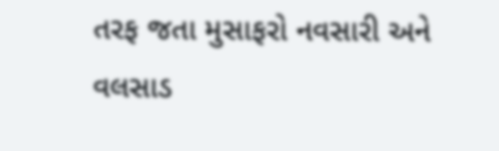તરફ જતા મુસાફરો નવસારી અને વલસાડ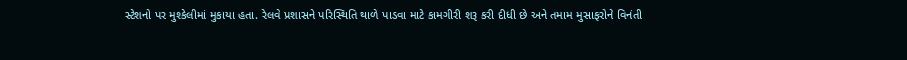સ્ટેશનો પર મુશ્કેલીમાં મુકાયા હતા. રેલવે પ્રશાસને પરિસ્થિતિ થાળે પાડવા માટે કામગીરી શરૂ કરી દીધી છે અને તમામ મુસાફરોને વિનંતી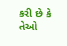કરી છે કે તેઓ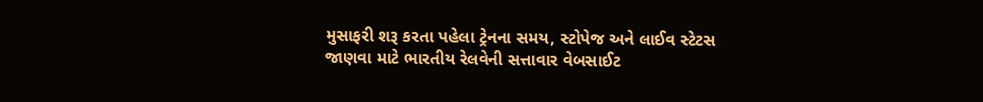મુસાફરી શરૂ કરતા પહેલા ટ્રેનના સમય, સ્ટોપેજ અને લાઈવ સ્ટેટસ જાણવા માટે ભારતીય રેલવેની સત્તાવાર વેબસાઈટ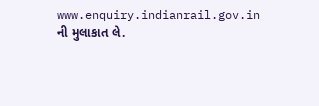www.enquiry.indianrail.gov.in ની મુલાકાત લે.